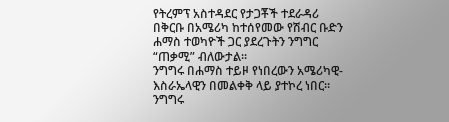የትረምፕ አስተዳደር የታጋቾች ተደራዳሪ በቅርቡ በአሜሪካ ከተሰየመው የሽብር ቡድን ሐማስ ተወካዮች ጋር ያደረጉትን ንግግር “ጠቃሚ” ብለውታል።
ንግግሩ በሐማስ ተይዞ የነበረውን አሜሪካዊ-እስራኤላዊን በመልቀቅ ላይ ያተኮረ ነበር። ንግግሩ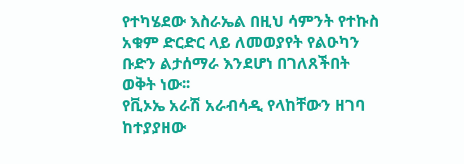የተካሄደው እስራኤል በዚህ ሳምንት የተኩስ አቁም ድርድር ላይ ለመወያየት የልዑካን ቡድን ልታሰማራ እንደሆነ በገለጸችበት ወቅት ነው፡፡
የቪኦኤ አራሽ አራብሳዲ የላከቸውን ዘገባ ከተያያዘው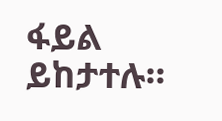ፋይል ይከታተሉ።